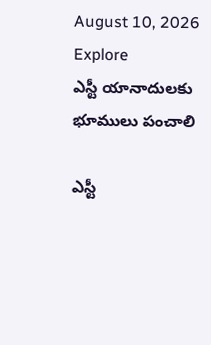August 10, 2026
Explore
ఎస్టీ యానాదులకు భూములు పంచాలి

ఎస్టీ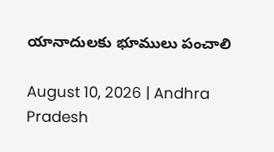యానాదులకు భూములు పంచాలి

August 10, 2026 | Andhra Pradesh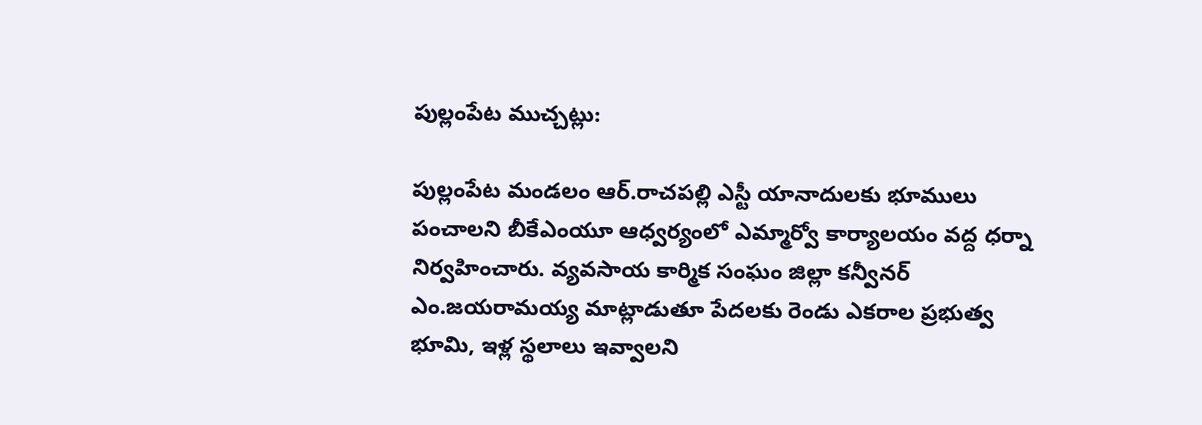పుల్లంపేట ముచ్చట్లు:

పుల్లంపేట మండలం ఆర్.రాచపల్లి ఎస్టీ యానాదులకు భూములు పంచాలని బీకేఎంయూ ఆధ్వర్యంలో ఎమ్మార్వో కార్యాలయం వద్ద ధర్నా నిర్వహించారు. వ్యవసాయ కార్మిక సంఘం జిల్లా కన్వీనర్ ఎం.జయరామయ్య మాట్లాడుతూ పేదలకు రెండు ఎకరాల ప్రభుత్వ భూమి, ఇళ్ల స్థలాలు ఇవ్వాలని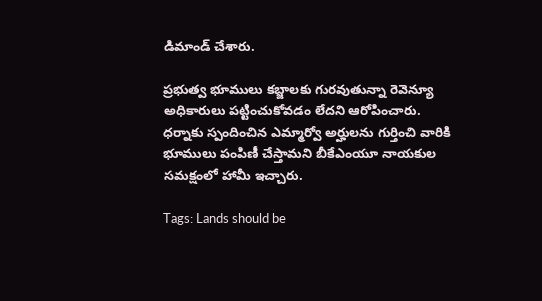డిమాండ్ చేశారు.

ప్రభుత్వ భూములు కబ్జాలకు గురవుతున్నా రెవెన్యూ అధికారులు పట్టించుకోవడం లేదని ఆరోపించారు. ధర్నాకు స్పందించిన ఎమ్మార్వో అర్హులను గుర్తించి వారికి భూములు పంపిణీ చేస్తామని బీకేఎంయూ నాయకుల సమక్షంలో హామీ ఇచ్చారు.

Tags: Lands should be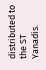distributed to the ST Yanadis.